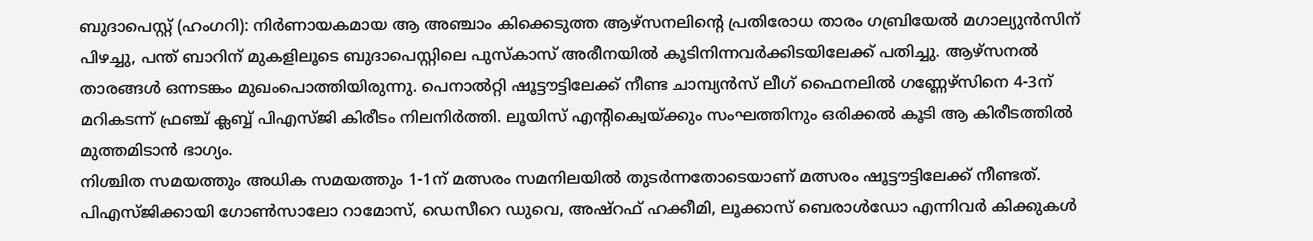ബുദാപെസ്റ്റ് (ഹംഗറി): നിർണായകമായ ആ അഞ്ചാം കിക്കെടുത്ത ആഴ്സനലിന്റെ പ്രതിരോധ താരം ഗബ്രിയേൽ മഗാല്യുൻസിന് പിഴച്ചു, പന്ത് ബാറിന് മുകളിലൂടെ ബുദാപെസ്റ്റിലെ പുസ്കാസ് അരീനയിൽ കൂടിനിന്നവർക്കിടയിലേക്ക് പതിച്ചു. ആഴ്സനൽ താരങ്ങൾ ഒന്നടങ്കം മുഖംപൊത്തിയിരുന്നു. പെനാൽറ്റി ഷൂട്ടൗട്ടിലേക്ക് നീണ്ട ചാമ്പ്യൻസ് ലീഗ് ഫൈനലിൽ ഗണ്ണേഴ്സിനെ 4-3ന് മറികടന്ന് ഫ്രഞ്ച് ക്ലബ്ബ് പിഎസ്ജി കിരീടം നിലനിർത്തി. ലൂയിസ് എന്റിക്വെയ്ക്കും സംഘത്തിനും ഒരിക്കൽ കൂടി ആ കിരീടത്തിൽ മുത്തമിടാൻ ഭാഗ്യം.
നിശ്ചിത സമയത്തും അധിക സമയത്തും 1-1ന് മത്സരം സമനിലയിൽ തുടർന്നതോടെയാണ് മത്സരം ഷൂട്ടൗട്ടിലേക്ക് നീണ്ടത്. പിഎസ്ജിക്കായി ഗോൺസാലോ റാമോസ്, ഡെസീറെ ഡുവെ, അഷ്റഫ് ഹക്കീമി, ലൂക്കാസ് ബെരാൾഡോ എന്നിവർ കിക്കുകൾ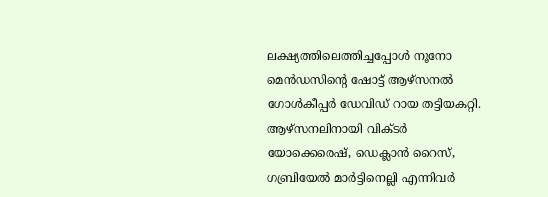ലക്ഷ്യത്തിലെത്തിച്ചപ്പോൾ നൂനോ മെൻഡസിന്റെ ഷോട്ട് ആഴ്സനൽ ഗോൾകീപ്പർ ഡേവിഡ് റായ തട്ടിയകറ്റി.
ആഴ്സനലിനായി വിക്ടർ യോക്കെരെഷ്, ഡെക്ലാൻ റൈസ്, ഗബ്രിയേൽ മാർട്ടിനെല്ലി എന്നിവർ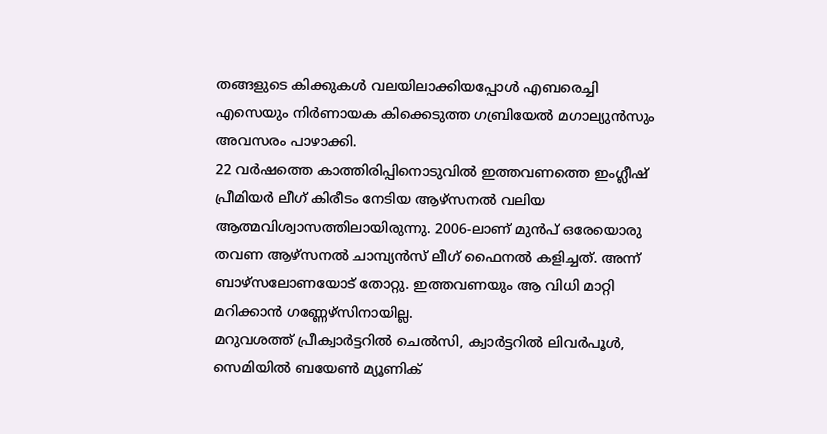തങ്ങളുടെ കിക്കുകൾ വലയിലാക്കിയപ്പോൾ എബരെച്ചി എസെയും നിർണായക കിക്കെടുത്ത ഗബ്രിയേൽ മഗാല്യുൻസും അവസരം പാഴാക്കി.
22 വർഷത്തെ കാത്തിരിപ്പിനൊടുവിൽ ഇത്തവണത്തെ ഇംഗ്ലീഷ് പ്രീമിയർ ലീഗ് കിരീടം നേടിയ ആഴ്സനൽ വലിയ ആത്മവിശ്വാസത്തിലായിരുന്നു. 2006-ലാണ് മുൻപ് ഒരേയൊരു തവണ ആഴ്സനൽ ചാമ്പ്യൻസ് ലീഗ് ഫൈനൽ കളിച്ചത്. അന്ന് ബാഴ്സലോണയോട് തോറ്റു. ഇത്തവണയും ആ വിധി മാറ്റി മറിക്കാൻ ഗണ്ണേഴ്സിനായില്ല.
മറുവശത്ത് പ്രീക്വാർട്ടറിൽ ചെൽസി, ക്വാർട്ടറിൽ ലിവർപൂൾ, സെമിയിൽ ബയേൺ മ്യൂണിക്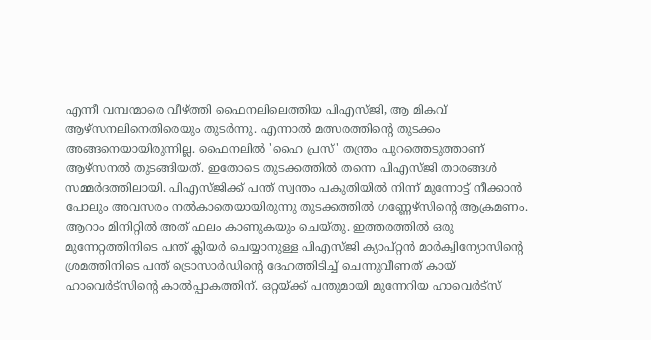എന്നീ വമ്പന്മാരെ വീഴ്ത്തി ഫൈനലിലെത്തിയ പിഎസ്ജി, ആ മികവ് ആഴ്സനലിനെതിരെയും തുടർന്നു. എന്നാൽ മത്സരത്തിന്റെ തുടക്കം അങ്ങനെയായിരുന്നില്ല. ഫൈനലിൽ 'ഹൈ പ്രസ്' തന്ത്രം പുറത്തെടുത്താണ് ആഴ്സനൽ തുടങ്ങിയത്. ഇതോടെ തുടക്കത്തിൽ തന്നെ പിഎസ്ജി താരങ്ങൾ സമ്മർദത്തിലായി. പിഎസ്ജിക്ക് പന്ത് സ്വന്തം പകുതിയിൽ നിന്ന് മുന്നോട്ട് നീക്കാൻ പോലും അവസരം നൽകാതെയായിരുന്നു തുടക്കത്തിൽ ഗണ്ണേഴ്സിന്റെ ആക്രമണം. ആറാം മിനിറ്റിൽ അത് ഫലം കാണുകയും ചെയ്തു. ഇത്തരത്തിൽ ഒരു മുന്നേറ്റത്തിനിടെ പന്ത് ക്ലിയർ ചെയ്യാനുള്ള പിഎസ്ജി ക്യാപ്റ്റൻ മാർക്വിന്യോസിന്റെ ശ്രമത്തിനിടെ പന്ത് ട്രൊസാർഡിന്റെ ദേഹത്തിടിച്ച് ചെന്നുവീണത് കായ് ഹാവെർട്സിന്റെ കാൽപ്പാകത്തിന്. ഒറ്റയ്ക്ക് പന്തുമായി മുന്നേറിയ ഹാവെർട്സ്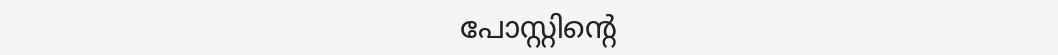പോസ്റ്റിന്റെ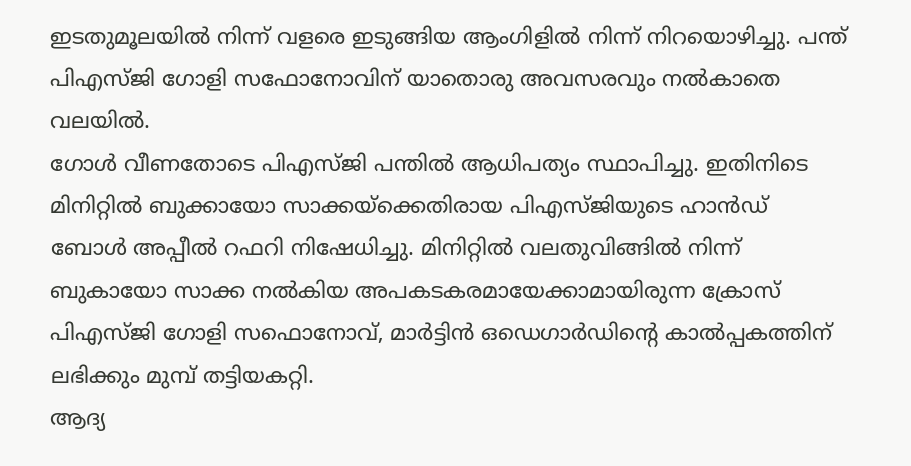ഇടതുമൂലയിൽ നിന്ന് വളരെ ഇടുങ്ങിയ ആംഗിളിൽ നിന്ന് നിറയൊഴിച്ചു. പന്ത് പിഎസ്ജി ഗോളി സഫോനോവിന് യാതൊരു അവസരവും നൽകാതെ വലയിൽ.
ഗോൾ വീണതോടെ പിഎസ്ജി പന്തിൽ ആധിപത്യം സ്ഥാപിച്ചു. ഇതിനിടെ മിനിറ്റിൽ ബുക്കായോ സാക്കയ്ക്കെതിരായ പിഎസ്ജിയുടെ ഹാൻഡ് ബോൾ അപ്പീൽ റഫറി നിഷേധിച്ചു. മിനിറ്റിൽ വലതുവിങ്ങിൽ നിന്ന് ബുകായോ സാക്ക നൽകിയ അപകടകരമായേക്കാമായിരുന്ന ക്രോസ് പിഎസ്ജി ഗോളി സഫൊനോവ്, മാർട്ടിൻ ഒഡെഗാർഡിന്റെ കാൽപ്പകത്തിന് ലഭിക്കും മുമ്പ് തട്ടിയകറ്റി.
ആദ്യ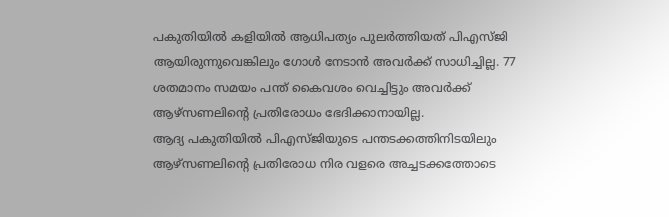പകുതിയിൽ കളിയിൽ ആധിപത്യം പുലർത്തിയത് പിഎസ്ജി ആയിരുന്നുവെങ്കിലും ഗോൾ നേടാൻ അവർക്ക് സാധിച്ചില്ല. 77 ശതമാനം സമയം പന്ത് കൈവശം വെച്ചിട്ടും അവർക്ക് ആഴ്സണലിന്റെ പ്രതിരോധം ഭേദിക്കാനായില്ല.
ആദ്യ പകുതിയിൽ പിഎസ്ജിയുടെ പന്തടക്കത്തിനിടയിലും ആഴ്സണലിന്റെ പ്രതിരോധ നിര വളരെ അച്ചടക്കത്തോടെ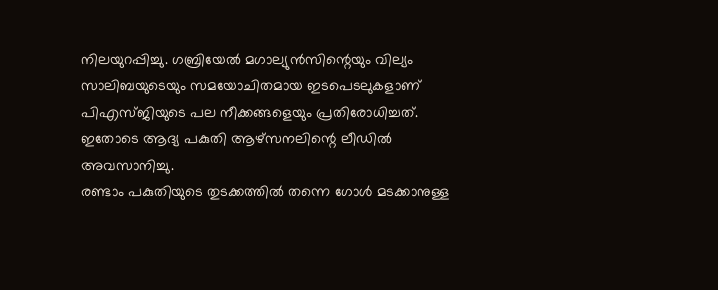നിലയുറപ്പിച്ചു. ഗബ്രിയേൽ മഗാല്യുൻസിന്റെയും വില്യം സാലിബയുടെയും സമയോചിതമായ ഇടപെടലുകളാണ് പിഎസ്ജിയുടെ പല നീക്കങ്ങളെയും പ്രതിരോധിച്ചത്. ഇതോടെ ആദ്യ പകുതി ആഴ്സനലിന്റെ ലീഡിൽ അവസാനിച്ചു.
രണ്ടാം പകുതിയുടെ തുടക്കത്തിൽ തന്നെ ഗോൾ മടക്കാനുള്ള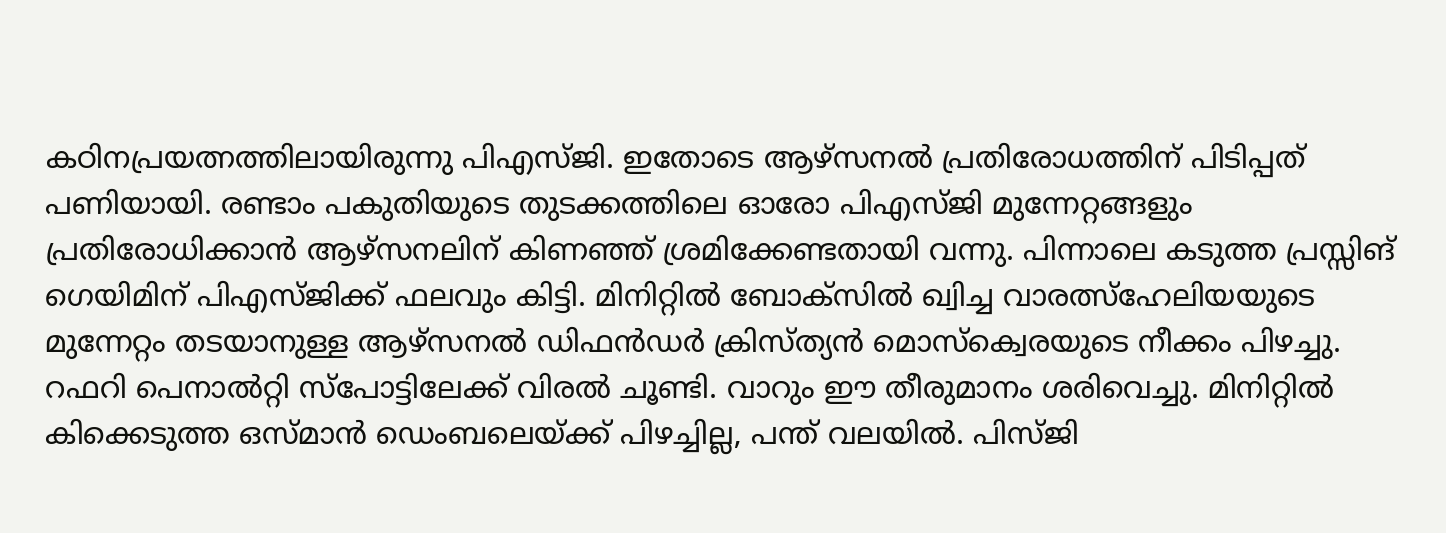കഠിനപ്രയത്നത്തിലായിരുന്നു പിഎസ്ജി. ഇതോടെ ആഴ്സനൽ പ്രതിരോധത്തിന് പിടിപ്പത് പണിയായി. രണ്ടാം പകുതിയുടെ തുടക്കത്തിലെ ഓരോ പിഎസ്ജി മുന്നേറ്റങ്ങളും പ്രതിരോധിക്കാൻ ആഴ്സനലിന് കിണഞ്ഞ് ശ്രമിക്കേണ്ടതായി വന്നു. പിന്നാലെ കടുത്ത പ്രസ്സിങ് ഗെയിമിന് പിഎസ്ജിക്ക് ഫലവും കിട്ടി. മിനിറ്റിൽ ബോക്സിൽ ഖ്വിച്ച വാരത്സ്ഹേലിയയുടെ മുന്നേറ്റം തടയാനുള്ള ആഴ്സനൽ ഡിഫൻഡർ ക്രിസ്ത്യൻ മൊസ്ക്വെരയുടെ നീക്കം പിഴച്ചു. റഫറി പെനാൽറ്റി സ്പോട്ടിലേക്ക് വിരൽ ചൂണ്ടി. വാറും ഈ തീരുമാനം ശരിവെച്ചു. മിനിറ്റിൽ കിക്കെടുത്ത ഒസ്മാൻ ഡെംബലെയ്ക്ക് പിഴച്ചില്ല, പന്ത് വലയിൽ. പിസ്ജി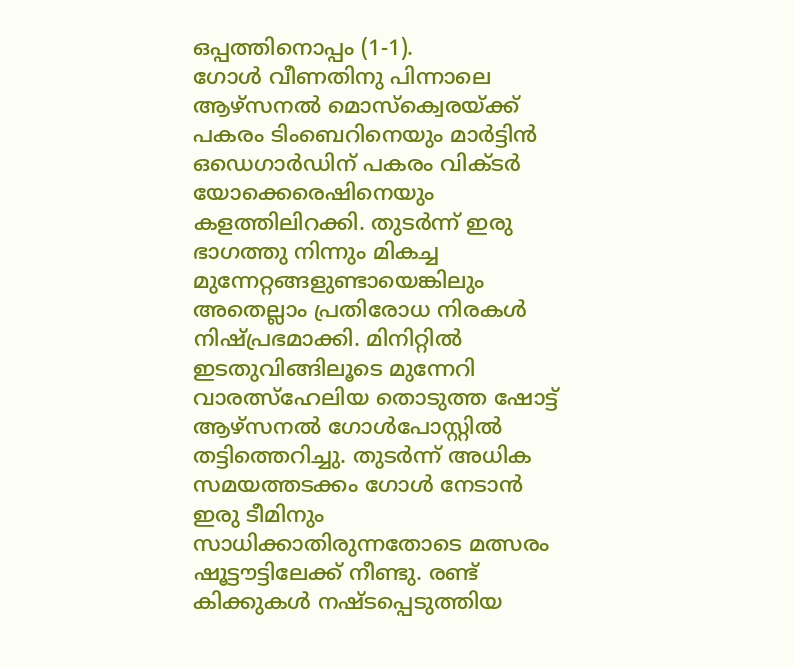ഒപ്പത്തിനൊപ്പം (1-1).
ഗോൾ വീണതിനു പിന്നാലെ ആഴ്സനൽ മൊസ്ക്വെരയ്ക്ക് പകരം ടിംബെറിനെയും മാർട്ടിൻ ഒഡെഗാർഡിന് പകരം വിക്ടർ യോക്കെരെഷിനെയും കളത്തിലിറക്കി. തുടർന്ന് ഇരു ഭാഗത്തു നിന്നും മികച്ച മുന്നേറ്റങ്ങളുണ്ടായെങ്കിലും അതെല്ലാം പ്രതിരോധ നിരകൾ നിഷ്പ്രഭമാക്കി. മിനിറ്റിൽ ഇടതുവിങ്ങിലൂടെ മുന്നേറി വാരത്സ്ഹേലിയ തൊടുത്ത ഷോട്ട് ആഴ്സനൽ ഗോൾപോസ്റ്റിൽ തട്ടിത്തെറിച്ചു. തുടർന്ന് അധിക സമയത്തടക്കം ഗോൾ നേടാൻ ഇരു ടീമിനും സാധിക്കാതിരുന്നതോടെ മത്സരം ഷൂട്ടൗട്ടിലേക്ക് നീണ്ടു. രണ്ട് കിക്കുകൾ നഷ്ടപ്പെടുത്തിയ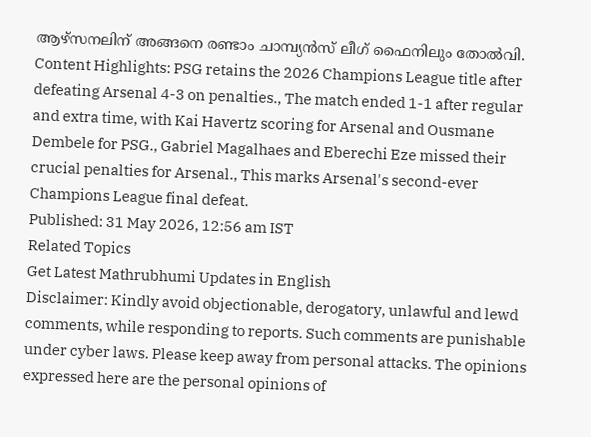ആഴ്സനലിന് അങ്ങനെ രണ്ടാം ചാമ്പ്യൻസ് ലീഗ് ഫൈനിലും തോൽവി.
Content Highlights: PSG retains the 2026 Champions League title after defeating Arsenal 4-3 on penalties., The match ended 1-1 after regular and extra time, with Kai Havertz scoring for Arsenal and Ousmane Dembele for PSG., Gabriel Magalhaes and Eberechi Eze missed their crucial penalties for Arsenal., This marks Arsenal's second-ever Champions League final defeat.
Published: 31 May 2026, 12:56 am IST
Related Topics
Get Latest Mathrubhumi Updates in English
Disclaimer: Kindly avoid objectionable, derogatory, unlawful and lewd comments, while responding to reports. Such comments are punishable under cyber laws. Please keep away from personal attacks. The opinions expressed here are the personal opinions of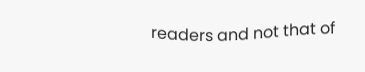readers and not that of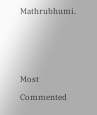Mathrubhumi.



Most Commented